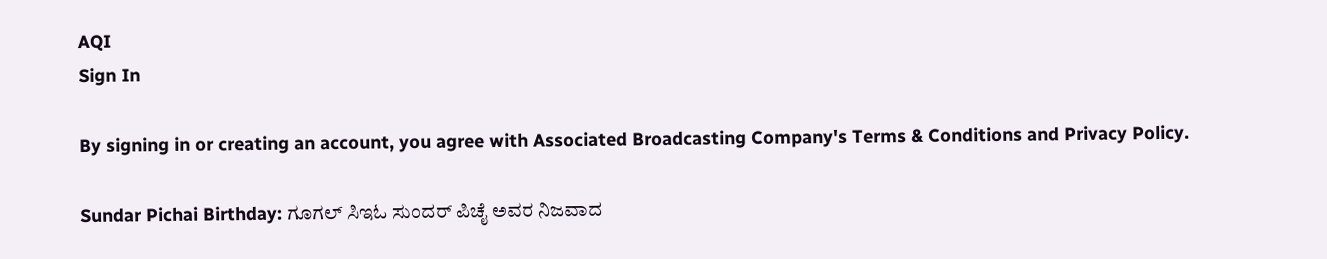AQI
Sign In

By signing in or creating an account, you agree with Associated Broadcasting Company's Terms & Conditions and Privacy Policy.

Sundar Pichai Birthday: ಗೂಗಲ್ ಸಿಇಓ ಸುಂದರ್ ಪಿಚೈ ಅವರ ನಿಜವಾದ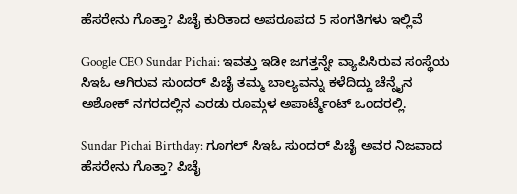ಹೆಸರೇನು ಗೊತ್ತಾ? ಪಿಚೈ ಕುರಿತಾದ ಅಪರೂಪದ 5 ಸಂಗತಿಗಳು ಇಲ್ಲಿವೆ

Google CEO Sundar Pichai: ಇವತ್ತು ಇಡೀ ಜಗತ್ತನ್ನೇ ವ್ಯಾಪಿಸಿರುವ ಸಂಸ್ಥೆಯ ಸಿಇಓ ಆಗಿರುವ ಸುಂದರ್ ಪಿಚೈ ತಮ್ಮ ಬಾಲ್ಯವನ್ನು ಕಳೆದಿದ್ದು ಚೆನ್ನೈನ ಅಶೋಕ್ ನಗರದಲ್ಲಿನ ಎರಡು ರೂಮ್ಗಳ ಅಪಾರ್ಟ್ಮೆಂಟ್ ಒಂದರಲ್ಲಿ.

Sundar Pichai Birthday: ಗೂಗಲ್ ಸಿಇಓ ಸುಂದರ್ ಪಿಚೈ ಅವರ ನಿಜವಾದ ಹೆಸರೇನು ಗೊತ್ತಾ? ಪಿಚೈ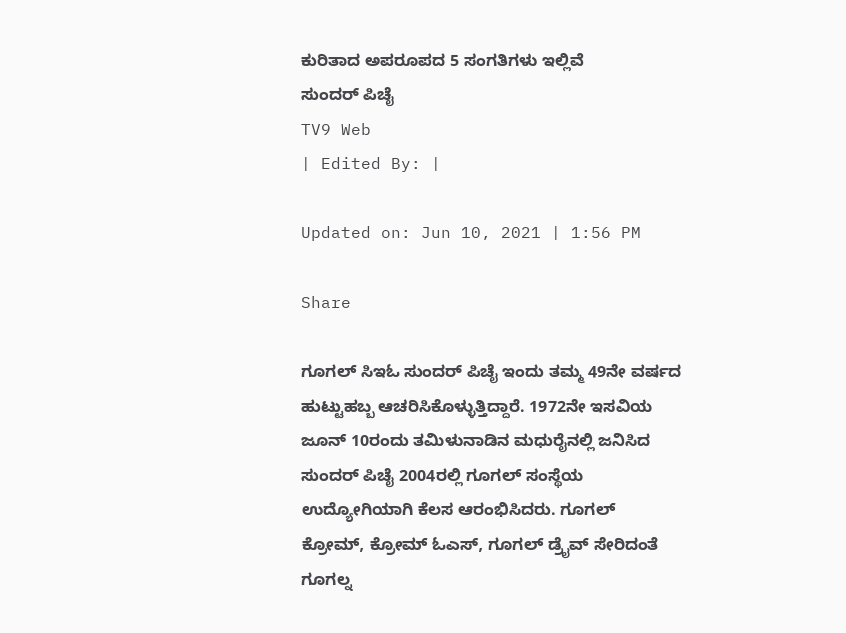ಕುರಿತಾದ ಅಪರೂಪದ 5 ಸಂಗತಿಗಳು ಇಲ್ಲಿವೆ
ಸುಂದರ್ ಪಿಚೈ
TV9 Web
| Edited By: |

Updated on: Jun 10, 2021 | 1:56 PM

Share

ಗೂಗಲ್ ಸಿಇಓ ಸುಂದರ್ ಪಿಚೈ ಇಂದು ತಮ್ಮ 49ನೇ ವರ್ಷದ ಹುಟ್ಟುಹಬ್ಬ ಆಚರಿಸಿಕೊಳ್ಳುತ್ತಿದ್ದಾರೆ. 1972ನೇ ಇಸವಿಯ ಜೂನ್ 10ರಂದು ತಮಿಳುನಾಡಿನ ಮಧುರೈನಲ್ಲಿ ಜನಿಸಿದ ಸುಂದರ್ ಪಿಚೈ 2004ರಲ್ಲಿ ಗೂಗಲ್ ಸಂಸ್ಥೆಯ ಉದ್ಯೋಗಿಯಾಗಿ ಕೆಲಸ ಆರಂಭಿಸಿದರು. ಗೂಗಲ್ ಕ್ರೋಮ್, ಕ್ರೋಮ್ ಓಎಸ್, ಗೂಗಲ್ ಡ್ರೈವ್ ಸೇರಿದಂತೆ ಗೂಗಲ್ನ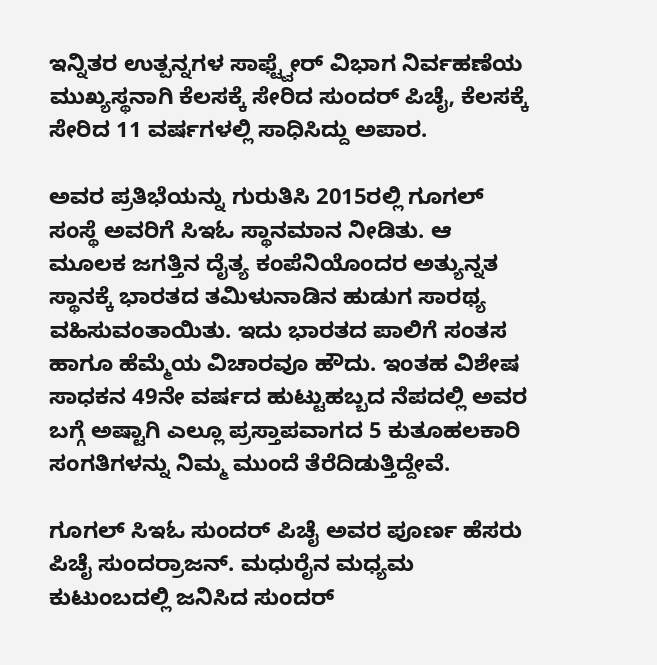ಇನ್ನಿತರ ಉತ್ಪನ್ನಗಳ ಸಾಫ್ಟ್ವೇರ್ ವಿಭಾಗ ನಿರ್ವಹಣೆಯ ಮುಖ್ಯಸ್ಥನಾಗಿ ಕೆಲಸಕ್ಕೆ ಸೇರಿದ ಸುಂದರ್ ಪಿಚೈ, ಕೆಲಸಕ್ಕೆ ಸೇರಿದ 11 ವರ್ಷಗಳಲ್ಲಿ ಸಾಧಿಸಿದ್ದು ಅಪಾರ.

ಅವರ ಪ್ರತಿಭೆಯನ್ನು ಗುರುತಿಸಿ 2015ರಲ್ಲಿ ಗೂಗಲ್ ಸಂಸ್ಥೆ ಅವರಿಗೆ ಸಿಇಓ ಸ್ಥಾನಮಾನ ನೀಡಿತು. ಆ ಮೂಲಕ ಜಗತ್ತಿನ ದೈತ್ಯ ಕಂಪೆನಿಯೊಂದರ ಅತ್ಯುನ್ನತ ಸ್ಥಾನಕ್ಕೆ ಭಾರತದ ತಮಿಳುನಾಡಿನ ಹುಡುಗ ಸಾರಥ್ಯ ವಹಿಸುವಂತಾಯಿತು. ಇದು ಭಾರತದ ಪಾಲಿಗೆ ಸಂತಸ ಹಾಗೂ ಹೆಮ್ಮೆಯ ವಿಚಾರವೂ ಹೌದು. ಇಂತಹ ವಿಶೇಷ ಸಾಧಕನ 49ನೇ ವರ್ಷದ ಹುಟ್ಟುಹಬ್ಬದ ನೆಪದಲ್ಲಿ ಅವರ ಬಗ್ಗೆ ಅಷ್ಟಾಗಿ ಎಲ್ಲೂ ಪ್ರಸ್ತಾಪವಾಗದ 5 ಕುತೂಹಲಕಾರಿ ಸಂಗತಿಗಳನ್ನು ನಿಮ್ಮ ಮುಂದೆ ತೆರೆದಿಡುತ್ತಿದ್ದೇವೆ.

ಗೂಗಲ್ ಸಿಇಓ ಸುಂದರ್ ಪಿಚೈ ಅವರ ಪೂರ್ಣ ಹೆಸರು ಪಿಚೈ ಸುಂದರ್ರಾಜನ್. ಮಧುರೈನ ಮಧ್ಯಮ ಕುಟುಂಬದಲ್ಲಿ ಜನಿಸಿದ ಸುಂದರ್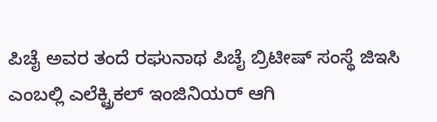ಪಿಚೈ ಅವರ ತಂದೆ ರಘುನಾಥ ಪಿಚೈ ಬ್ರಿಟೀಷ್ ಸಂಸ್ಥೆ ಜಿಇಸಿ ಎಂಬಲ್ಲಿ ಎಲೆಕ್ಟ್ರಿಕಲ್ ಇಂಜಿನಿಯರ್ ಆಗಿ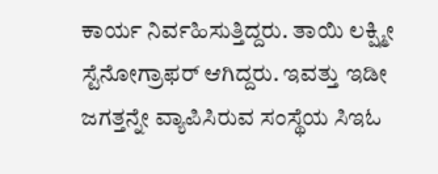ಕಾರ್ಯ ನಿರ್ವಹಿಸುತ್ತಿದ್ದರು. ತಾಯಿ ಲಕ್ಷ್ಮೀ ಸ್ಟೆನೋಗ್ರಾಫರ್ ಆಗಿದ್ದರು. ಇವತ್ತು ಇಡೀ ಜಗತ್ತನ್ನೇ ವ್ಯಾಪಿಸಿರುವ ಸಂಸ್ಥೆಯ ಸಿಇಓ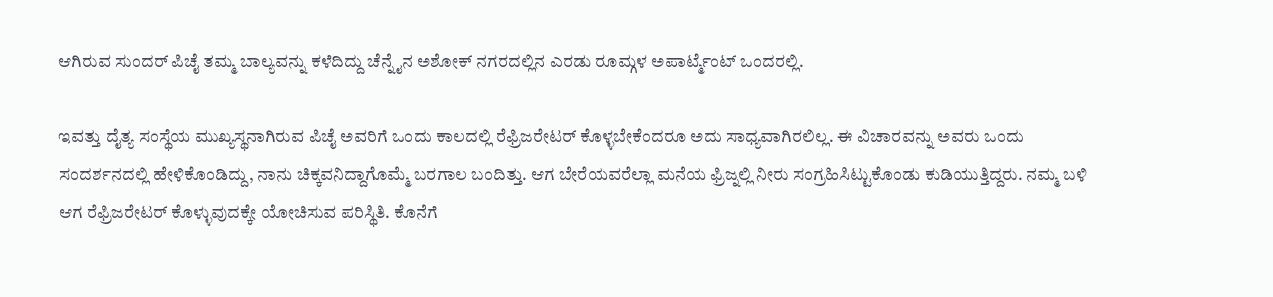ಆಗಿರುವ ಸುಂದರ್ ಪಿಚೈ ತಮ್ಮ ಬಾಲ್ಯವನ್ನು ಕಳೆದಿದ್ದು ಚೆನ್ನೈನ ಅಶೋಕ್ ನಗರದಲ್ಲಿನ ಎರಡು ರೂಮ್ಗಳ ಅಪಾರ್ಟ್ಮೆಂಟ್ ಒಂದರಲ್ಲಿ.

ಇವತ್ತು ದೈತ್ಯ ಸಂಸ್ಥೆಯ ಮುಖ್ಯಸ್ಥನಾಗಿರುವ ಪಿಚೈ ಅವರಿಗೆ ಒಂದು ಕಾಲದಲ್ಲಿ ರೆಫ್ರಿಜರೇಟರ್ ಕೊಳ್ಳಬೇಕೆಂದರೂ ಅದು ಸಾಧ್ಯವಾಗಿರಲಿಲ್ಲ. ಈ ವಿಚಾರವನ್ನು ಅವರು ಒಂದು ಸಂದರ್ಶನದಲ್ಲಿ ಹೇಳಿಕೊಂಡಿದ್ದು, ನಾನು ಚಿಕ್ಕವನಿದ್ದಾಗೊಮ್ಮೆ ಬರಗಾಲ ಬಂದಿತ್ತು. ಆಗ ಬೇರೆಯವರೆಲ್ಲಾ ಮನೆಯ ಫ್ರಿಜ್ನಲ್ಲಿ ನೀರು ಸಂಗ್ರಹಿಸಿಟ್ಟುಕೊಂಡು ಕುಡಿಯುತ್ತಿದ್ದರು. ನಮ್ಮ ಬಳಿ ಆಗ ರೆಫ್ರಿಜರೇಟರ್ ಕೊಳ್ಳುವುದಕ್ಕೇ ಯೋಚಿಸುವ ಪರಿಸ್ಥಿತಿ. ಕೊನೆಗೆ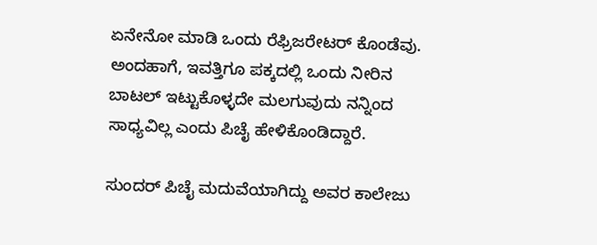ಏನೇನೋ ಮಾಡಿ ಒಂದು ರೆಫ್ರಿಜರೇಟರ್ ಕೊಂಡೆವು. ಅಂದಹಾಗೆ, ಇವತ್ತಿಗೂ ಪಕ್ಕದಲ್ಲಿ ಒಂದು ನೀರಿನ ಬಾಟಲ್ ಇಟ್ಟುಕೊಳ್ಳದೇ ಮಲಗುವುದು ನನ್ನಿಂದ ಸಾಧ್ಯವಿಲ್ಲ ಎಂದು ಪಿಚೈ ಹೇಳಿಕೊಂಡಿದ್ದಾರೆ.

ಸುಂದರ್ ಪಿಚೈ ಮದುವೆಯಾಗಿದ್ದು ಅವರ ಕಾಲೇಜು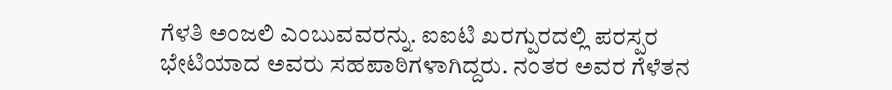ಗೆಳತಿ ಅಂಜಲಿ ಎಂಬುವವರನ್ನು. ಐಐಟಿ ಖರಗ್ಪುರದಲ್ಲಿ ಪರಸ್ಪರ ಭೇಟಿಯಾದ ಅವರು ಸಹಪಾಠಿಗಳಾಗಿದ್ದರು. ನಂತರ ಅವರ ಗೆಳೆತನ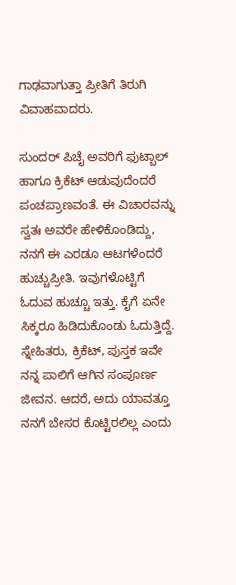ಗಾಢವಾಗುತ್ತಾ ಪ್ರೀತಿಗೆ ತಿರುಗಿ ವಿವಾಹವಾದರು.

ಸುಂದರ್ ಪಿಚೈ ಅವರಿಗೆ ಫುಟ್ಬಾಲ್ ಹಾಗೂ ಕ್ರಿಕೆಟ್ ಆಡುವುದೆಂದರೆ ಪಂಚಪ್ರಾಣವಂತೆ. ಈ ವಿಚಾರವನ್ನು ಸ್ವತಃ ಅವರೇ ಹೇಳಿಕೊಂಡಿದ್ದು, ನನಗೆ ಈ ಎರಡೂ ಆಟಗಳೆಂದರೆ ಹುಚ್ಚುಪ್ರೀತಿ. ಇವುಗಳೊಟ್ಟಿಗೆ ಓದುವ ಹುಚ್ಚೂ ಇತ್ತು. ಕೈಗೆ ಏನೇ ಸಿಕ್ಕರೂ ಹಿಡಿದುಕೊಂಡು ಓದುತ್ತಿದ್ದೆ. ಸ್ನೇಹಿತರು, ಕ್ರಿಕೆಟ್, ಪುಸ್ತಕ ಇವೇ ನನ್ನ ಪಾಲಿಗೆ ಆಗಿನ ಸಂಪೂರ್ಣ ಜೀವನ. ಆದರೆ, ಅದು ಯಾವತ್ತೂ ನನಗೆ ಬೇಸರ ಕೊಟ್ಟಿರಲಿಲ್ಲ ಎಂದು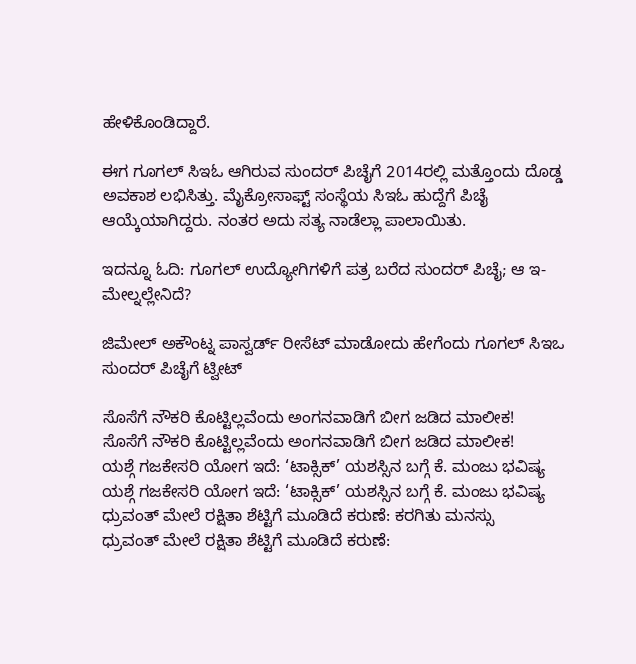ಹೇಳಿಕೊಂಡಿದ್ದಾರೆ.

ಈಗ ಗೂಗಲ್ ಸಿಇಓ ಆಗಿರುವ ಸುಂದರ್ ಪಿಚೈಗೆ 2014ರಲ್ಲಿ ಮತ್ತೊಂದು ದೊಡ್ಡ ಅವಕಾಶ ಲಭಿಸಿತ್ತು. ಮೈಕ್ರೋಸಾಫ್ಟ್ ಸಂಸ್ಥೆಯ ಸಿಇಓ ಹುದ್ದೆಗೆ ಪಿಚೈ ಆಯ್ಕೆಯಾಗಿದ್ದರು. ನಂತರ ಅದು ಸತ್ಯ ನಾಡೆಲ್ಲಾ ಪಾಲಾಯಿತು.

ಇದನ್ನೂ ಓದಿ: ಗೂಗಲ್ ಉದ್ಯೋಗಿಗಳಿಗೆ ಪತ್ರ ಬರೆದ ಸುಂದರ್ ಪಿಚೈ; ಆ ಇ-ಮೇಲ್ನಲ್ಲೇನಿದೆ?

ಜಿಮೇಲ್ ಅಕೌಂಟ್ನ ಪಾಸ್ವರ್ಡ್ ರೀಸೆಟ್ ಮಾಡೋದು ಹೇಗೆಂದು ಗೂಗಲ್ ಸಿಇಒ ಸುಂದರ್ ಪಿಚೈಗೆ ಟ್ವೀಟ್

ಸೊಸೆಗೆ ನೌಕರಿ ಕೊಟ್ಟಿಲ್ಲವೆಂದು ಅಂಗನವಾಡಿಗೆ ಬೀಗ ಜಡಿದ ಮಾಲೀಕ!
ಸೊಸೆಗೆ ನೌಕರಿ ಕೊಟ್ಟಿಲ್ಲವೆಂದು ಅಂಗನವಾಡಿಗೆ ಬೀಗ ಜಡಿದ ಮಾಲೀಕ!
ಯಶ್ಗೆ ಗಜಕೇಸರಿ ಯೋಗ ಇದೆ: ‘ಟಾಕ್ಸಿಕ್’ ಯಶಸ್ಸಿನ ಬಗ್ಗೆ ಕೆ. ಮಂಜು ಭವಿಷ್ಯ
ಯಶ್ಗೆ ಗಜಕೇಸರಿ ಯೋಗ ಇದೆ: ‘ಟಾಕ್ಸಿಕ್’ ಯಶಸ್ಸಿನ ಬಗ್ಗೆ ಕೆ. ಮಂಜು ಭವಿಷ್ಯ
ಧ್ರುವಂತ್ ಮೇಲೆ ರಕ್ಷಿತಾ ಶೆಟ್ಟಿಗೆ ಮೂಡಿದೆ ಕರುಣೆ: ಕರಗಿತು ಮನಸ್ಸು
ಧ್ರುವಂತ್ ಮೇಲೆ ರಕ್ಷಿತಾ ಶೆಟ್ಟಿಗೆ ಮೂಡಿದೆ ಕರುಣೆ: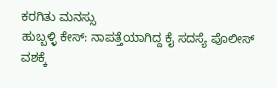ಕರಗಿತು ಮನಸ್ಸು
ಹುಬ್ಬಳ್ಳಿ ಕೇಸ್: ನಾಪತ್ತೆಯಾಗಿದ್ದ ಕೈ ಸದಸ್ಯೆ ಪೊಲೀಸ್ ವಶಕ್ಕೆ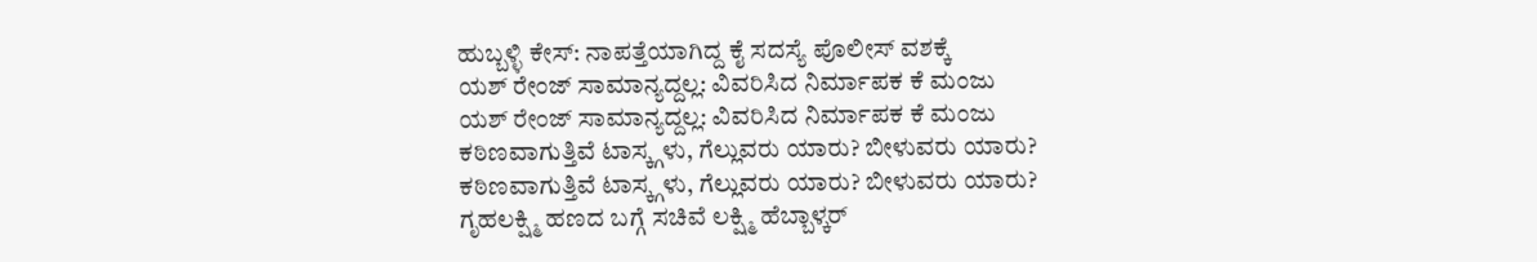ಹುಬ್ಬಳ್ಳಿ ಕೇಸ್: ನಾಪತ್ತೆಯಾಗಿದ್ದ ಕೈ ಸದಸ್ಯೆ ಪೊಲೀಸ್ ವಶಕ್ಕೆ
ಯಶ್ ರೇಂಜ್ ಸಾಮಾನ್ಯದ್ದಲ್ಲ: ವಿವರಿಸಿದ ನಿರ್ಮಾಪಕ ಕೆ ಮಂಜು
ಯಶ್ ರೇಂಜ್ ಸಾಮಾನ್ಯದ್ದಲ್ಲ: ವಿವರಿಸಿದ ನಿರ್ಮಾಪಕ ಕೆ ಮಂಜು
ಕಠಿಣವಾಗುತ್ತಿವೆ ಟಾಸ್ಕ್ಗಳು, ಗೆಲ್ಲುವರು ಯಾರು? ಬೀಳುವರು ಯಾರು?
ಕಠಿಣವಾಗುತ್ತಿವೆ ಟಾಸ್ಕ್ಗಳು, ಗೆಲ್ಲುವರು ಯಾರು? ಬೀಳುವರು ಯಾರು?
ಗೃಹಲಕ್ಷ್ಮಿ ಹಣದ ಬಗ್ಗೆ ಸಚಿವೆ ಲಕ್ಷ್ಮಿ ಹೆಬ್ಬಾಳ್ಕರ್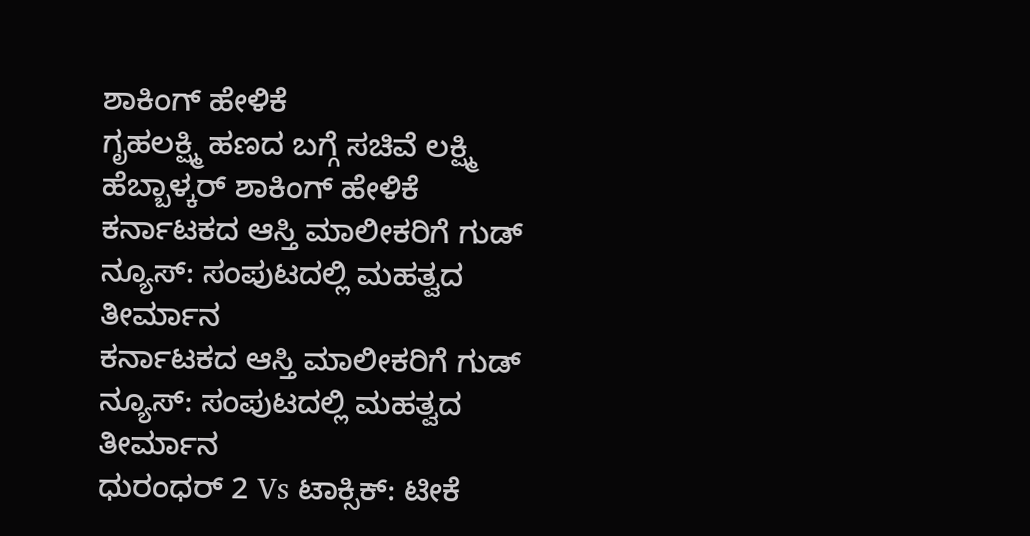ಶಾಕಿಂಗ್ ಹೇಳಿಕೆ
ಗೃಹಲಕ್ಷ್ಮಿ ಹಣದ ಬಗ್ಗೆ ಸಚಿವೆ ಲಕ್ಷ್ಮಿ ಹೆಬ್ಬಾಳ್ಕರ್ ಶಾಕಿಂಗ್ ಹೇಳಿಕೆ
ಕರ್ನಾಟಕದ ಆಸ್ತಿ ಮಾಲೀಕರಿಗೆ ಗುಡ್ ನ್ಯೂಸ್: ಸಂಪುಟದಲ್ಲಿ ಮಹತ್ವದ ತೀರ್ಮಾನ
ಕರ್ನಾಟಕದ ಆಸ್ತಿ ಮಾಲೀಕರಿಗೆ ಗುಡ್ ನ್ಯೂಸ್: ಸಂಪುಟದಲ್ಲಿ ಮಹತ್ವದ ತೀರ್ಮಾನ
ಧುರಂಧರ್ 2 Vs ಟಾಕ್ಸಿಕ್: ಟೀಕೆ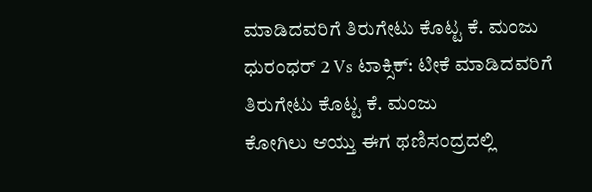ಮಾಡಿದವರಿಗೆ ತಿರುಗೇಟು ಕೊಟ್ಟ ಕೆ. ಮಂಜು
ಧುರಂಧರ್ 2 Vs ಟಾಕ್ಸಿಕ್: ಟೀಕೆ ಮಾಡಿದವರಿಗೆ ತಿರುಗೇಟು ಕೊಟ್ಟ ಕೆ. ಮಂಜು
ಕೋಗಿಲು ಆಯ್ತು ಈಗ ಥಣಿಸಂದ್ರದಲ್ಲಿ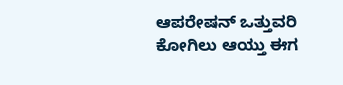ಆಪರೇಷನ್ ಒತ್ತುವರಿ
ಕೋಗಿಲು ಆಯ್ತು ಈಗ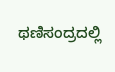ಥಣಿಸಂದ್ರದಲ್ಲಿ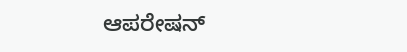ಆಪರೇಷನ್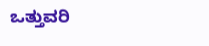ಒತ್ತುವರಿ